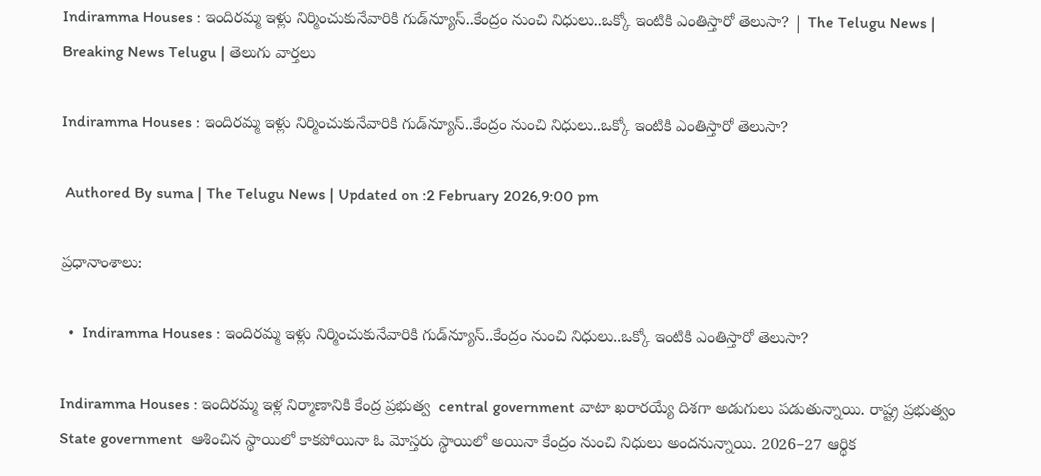Indiramma Houses : ఇందిరమ్మ ఇళ్లు నిర్మించుకునేవారికి గుడ్‌న్యూస్..కేంద్రం నుంచి నిధులు..ఒక్కో ఇంటికి ఎంతిస్తారో తెలుసా? | The Telugu News | Breaking News Telugu | తెలుగు వార్త‌లు

Indiramma Houses : ఇందిరమ్మ ఇళ్లు నిర్మించుకునేవారికి గుడ్‌న్యూస్..కేంద్రం నుంచి నిధులు..ఒక్కో ఇంటికి ఎంతిస్తారో తెలుసా?

 Authored By suma | The Telugu News | Updated on :2 February 2026,9:00 pm

ప్రధానాంశాలు:

  •  Indiramma Houses : ఇందిరమ్మ ఇళ్లు నిర్మించుకునేవారికి గుడ్‌న్యూస్..కేంద్రం నుంచి నిధులు..ఒక్కో ఇంటికి ఎంతిస్తారో తెలుసా?

Indiramma Houses : ఇందిరమ్మ ఇళ్ల నిర్మాణానికి కేంద్ర ప్రభుత్వ  central government వాటా ఖరారయ్యే దిశగా అడుగులు పడుతున్నాయి. రాష్ట్ర ప్రభుత్వం  State government  ఆశించిన స్థాయిలో కాకపోయినా ఓ మోస్తరు స్థాయిలో అయినా కేంద్రం నుంచి నిధులు అందనున్నాయి. 2026–27 ఆర్థిక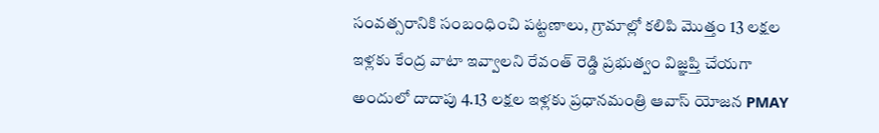సంవత్సరానికి సంబంధించి పట్టణాలు, గ్రామాల్లో కలిపి మొత్తం 13 లక్షల ఇళ్లకు కేంద్ర వాటా ఇవ్వాలని రేవంత్ రెడ్డి ప్రభుత్వం విజ్ఞప్తి చేయగా అందులో దాదాపు 4.13 లక్షల ఇళ్లకు ప్రధానమంత్రి ఆవాస్ యోజన PMAY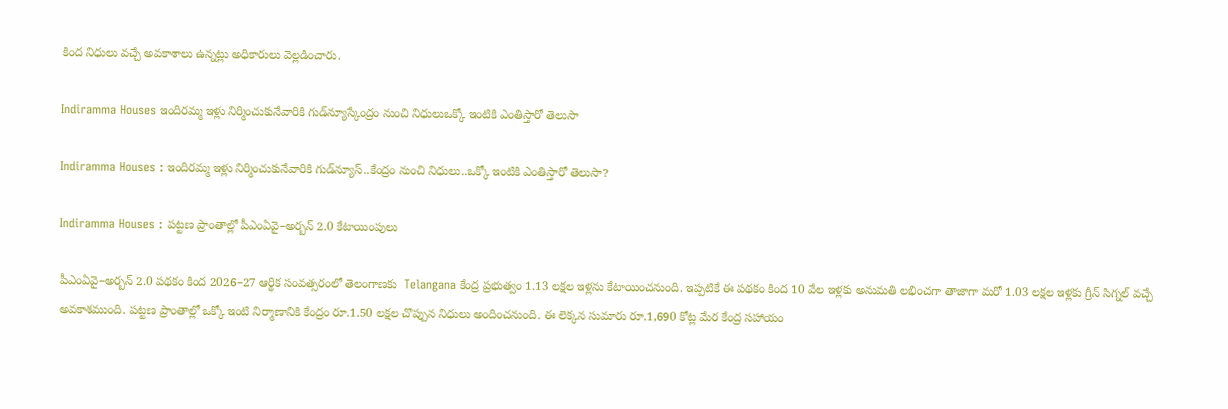కింద నిధులు వచ్చే అవకాశాలు ఉన్నట్లు అధికారులు వెల్లడించారు.

Indiramma Houses ఇందిరమ్మ ఇళ్లు నిర్మించుకునేవారికి గుడ్‌న్యూస్కేంద్రం నుంచి నిధులుఒక్కో ఇంటికి ఎంతిస్తారో తెలుసా

Indiramma Houses : ఇందిరమ్మ ఇళ్లు నిర్మించుకునేవారికి గుడ్‌న్యూస్..కేంద్రం నుంచి నిధులు..ఒక్కో ఇంటికి ఎంతిస్తారో తెలుసా?

Indiramma Houses : పట్టణ ప్రాంతాల్లో పీఎంఏవై–అర్బన్ 2.0 కేటాయింపులు

పీఎంఏవై–అర్బన్ 2.0 పథకం కింద 2026–27 ఆర్థిక సంవత్సరంలో తెలంగాణకు  Telangana కేంద్ర ప్రభుత్వం 1.13 లక్షల ఇళ్లను కేటాయించనుంది. ఇప్పటికే ఈ పథకం కింద 10 వేల ఇళ్లకు అనుమతి లభించగా తాజాగా మరో 1.03 లక్షల ఇళ్లకు గ్రీన్ సిగ్నల్ వచ్చే అవకాశముంది. పట్టణ ప్రాంతాల్లో ఒక్కో ఇంటి నిర్మాణానికి కేంద్రం రూ.1.50 లక్షల చొప్పున నిధులు అందించనుంది. ఈ లెక్కన సుమారు రూ.1,690 కోట్ల మేర కేంద్ర సహాయం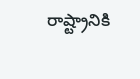రాష్ట్రానికి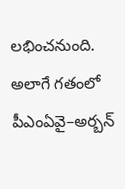లభించనుంది. అలాగే గతంలో పీఎంఏవై–అర్బన్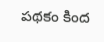పథకం కింద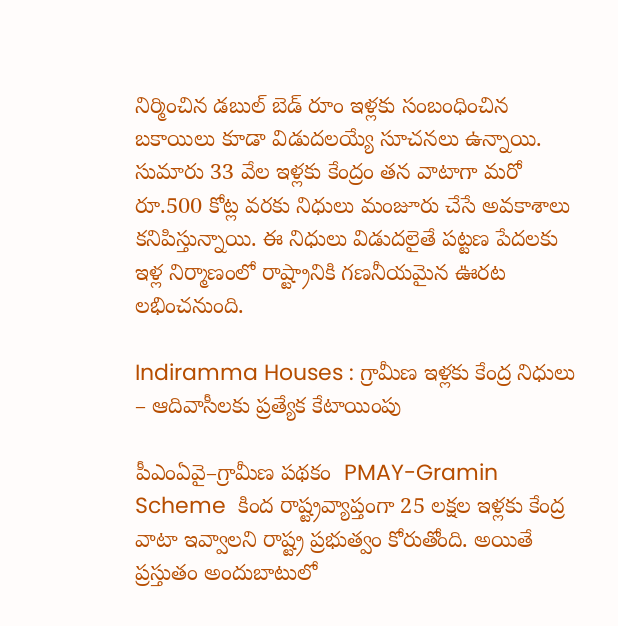నిర్మించిన డబుల్ బెడ్ రూం ఇళ్లకు సంబంధించిన బకాయిలు కూడా విడుదలయ్యే సూచనలు ఉన్నాయి. సుమారు 33 వేల ఇళ్లకు కేంద్రం తన వాటాగా మరో రూ.500 కోట్ల వరకు నిధులు మంజూరు చేసే అవకాశాలు కనిపిస్తున్నాయి. ఈ నిధులు విడుదలైతే పట్టణ పేదలకు ఇళ్ల నిర్మాణంలో రాష్ట్రానికి గణనీయమైన ఊరట లభించనుంది.

Indiramma Houses : గ్రామీణ ఇళ్లకు కేంద్ర నిధులు – ఆదివాసీలకు ప్రత్యేక కేటాయింపు

పీఎంఏవై–గ్రామీణ పథకం  PMAY-Gramin Scheme  కింద రాష్ట్రవ్యాప్తంగా 25 లక్షల ఇళ్లకు కేంద్ర వాటా ఇవ్వాలని రాష్ట్ర ప్రభుత్వం కోరుతోంది. అయితే ప్రస్తుతం అందుబాటులో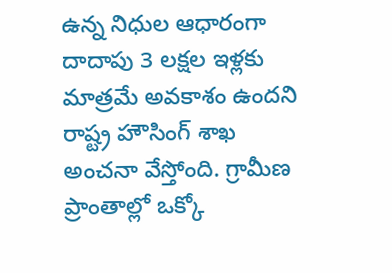ఉన్న నిధుల ఆధారంగా దాదాపు 3 లక్షల ఇళ్లకు మాత్రమే అవకాశం ఉందని రాష్ట్ర హౌసింగ్ శాఖ అంచనా వేస్తోంది. గ్రామీణ ప్రాంతాల్లో ఒక్కో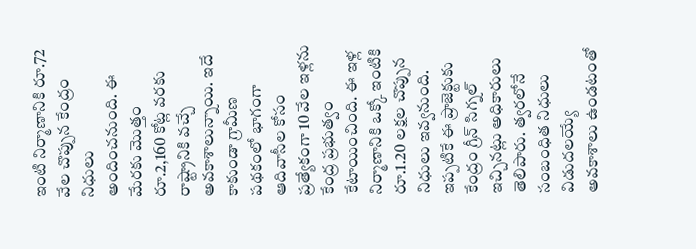ఇంటి నిర్మాణానికి రూ.72 వేల చొప్పున కేంద్రం నిధులు అందించనుంది. ఈ మేరకు మొత్తం రూ.2,160 కోట్ల వరకు రాష్ట్రానికి వచ్చే అవకాశాలున్నాయి. ఇదే కాకుండా గ్రామీణ పథకంలో భాగంగా ఆదివాసీల కోసం ప్రత్యేకంగా 10 వేల ఇళ్లను కేంద్ర ప్రభుత్వం కేటాయించింది. ఈ ఇళ్ల నిర్మాణానికి ఒక్కో ఇంటికి రూ.1.20 లక్షల చొప్పున నిధులు ఇవ్వనుంది. ఇప్పటికే ఈ ప్రాజెక్టుకు కేంద్రం గ్రీన్ సిగ్నల్ ఇచ్చినట్లు అధికారులు తెలిపారు. త్వరలోనే సంబంధిత నిధులు విడుదలయ్యే అవకాశాలు ఉండటంతో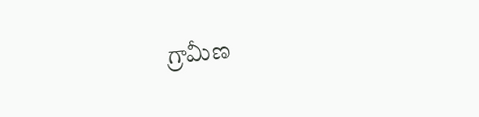గ్రామీణ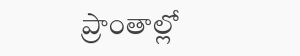ప్రాంతాల్లో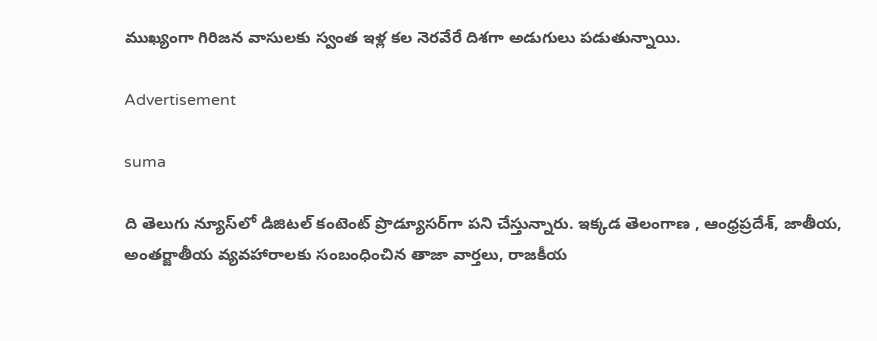ముఖ్యంగా గిరిజన వాసులకు స్వంత ఇళ్ల కల నెరవేరే దిశగా అడుగులు పడుతున్నాయి.

Advertisement

suma

ది తెలుగు న్యూస్‌లో డిజిటల్ కంటెంట్ ప్రొడ్యూసర్‌గా పని చేస్తున్నారు. ఇక్కడ తెలంగాణ , ఆంధ్ర‌ప్ర‌దేశ్‌, జాతీయ, అంతర్జాతీయ వ్యవహారాలకు సంబంధించిన తాజా వార్తలు, రాజకీయ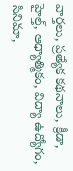వార్తలు, ప్ర‌త్యేక క‌థ‌నాలు, క్రీడా, హైల్త్‌, ఆధ్యాత్మికం, విద్యా ఉద్యోగం, సినిమా,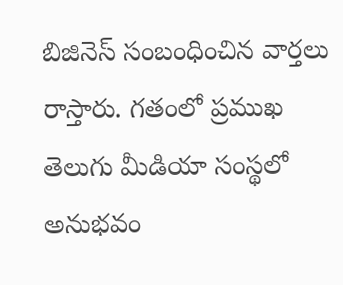బిజినెస్ సంబంధించిన వార్త‌లు రాస్తారు. గ‌తంలో ప్ర‌ముఖ తెలుగు మీడియా సంస్థ‌లో అనుభ‌వం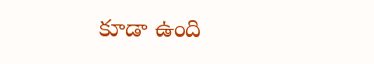కూడా ఉంది